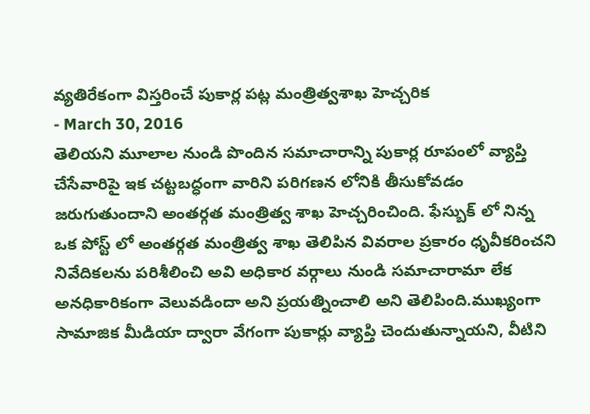వ్యతిరేకంగా విస్తరించే పుకార్ల పట్ల మంత్రిత్వశాఖ హెచ్చరిక
- March 30, 2016
తెలియని మూలాల నుండి పొందిన సమాచారాన్ని పుకార్ల రూపంలో వ్యాప్తి చేసేవారిపై ఇక చట్టబద్ధంగా వారిని పరిగణన లోనికి తీసుకోవడం జరుగుతుందాని అంతర్గత మంత్రిత్వ శాఖ హెచ్చరించింది. ఫేస్బుక్ లో నిన్న ఒక పోస్ట్ లో అంతర్గత మంత్రిత్వ శాఖ తెలిపిన వివరాల ప్రకారం ధృవీకరించని నివేదికలను పరిశీలించి అవి అధికార వర్గాలు నుండి సమాచారామా లేక అనధికారికంగా వెలువడిందా అని ప్రయత్నించాలి అని తెలిపింది.ముఖ్యంగా సామాజిక మీడియా ద్వారా వేగంగా పుకార్లు వ్యాప్తి చెందుతున్నాయని, వీటిని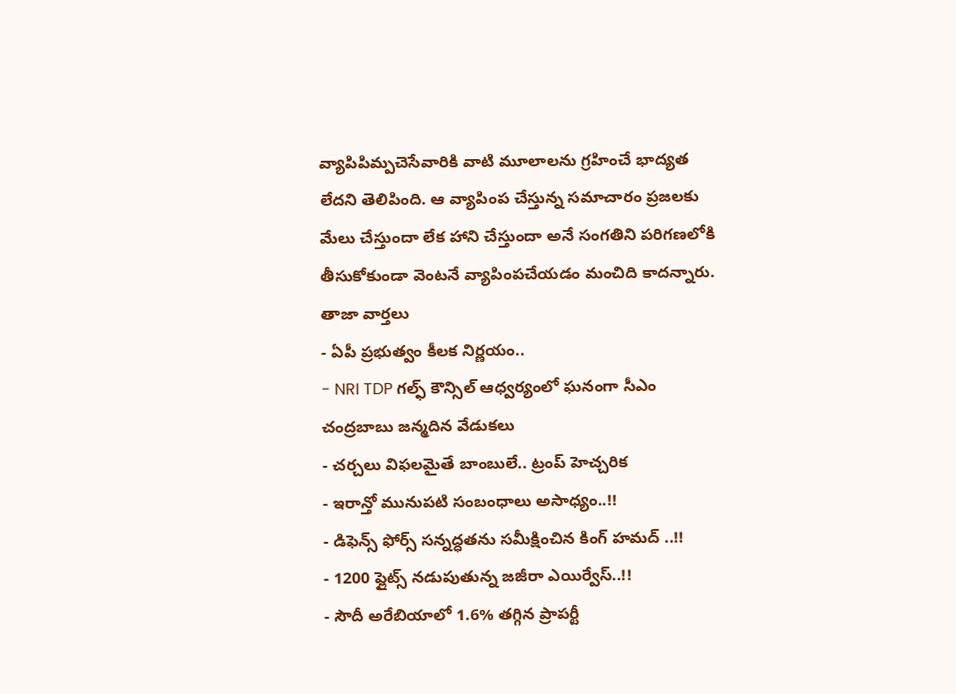వ్యాపిపిమ్పచెసేవారికి వాటి మూలాలను గ్రహించే భాద్యత లేదని తెలిపింది. ఆ వ్యాపింప చేస్తున్న సమాచారం ప్రజలకు మేలు చేస్తుందా లేక హాని చేస్తుందా అనే సంగతిని పరిగణలోకి తీసుకోకుండా వెంటనే వ్యాపింపచేయడం మంచిది కాదన్నారు.
తాజా వార్తలు
- ఏపీ ప్రభుత్వం కీలక నిర్ణయం..
- NRI TDP గల్ఫ్ కౌన్సిల్ ఆధ్వర్యంలో ఘనంగా సీఎం చంద్రబాబు జన్మదిన వేడుకలు
- చర్చలు విఫలమైతే బాంబులే.. ట్రంప్ హెచ్చరిక
- ఇరాన్తో మునుపటి సంబంధాలు అసాధ్యం..!!
- డిఫెన్స్ ఫోర్స్ సన్నద్ధతను సమీక్షించిన కింగ్ హమద్ ..!!
- 1200 ఫ్లైట్స్ నడుపుతున్న జజీరా ఎయిర్వేస్..!!
- సౌదీ అరేబియాలో 1.6% తగ్గిన ప్రాపర్టీ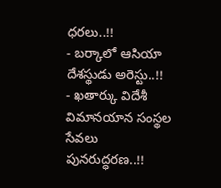ధరలు..!!
- బర్కాలో ఆసియా దేశస్థుడు అరెస్టు..!!
- ఖతార్కు విదేశీ విమానయాన సంస్థల సేవలు పునరుద్ధరణ..!!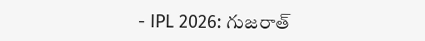- IPL 2026: గుజరాత్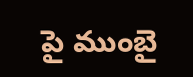పై ముంబై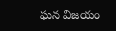ఘన విజయం